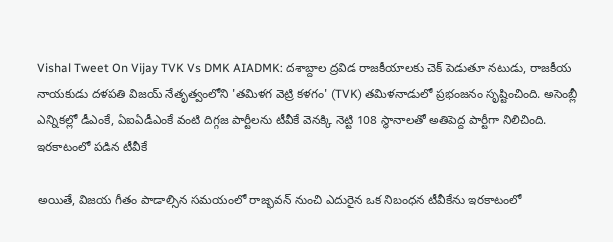Vishal Tweet On Vijay TVK Vs DMK AIADMK: దశాబ్దాల ద్రవిడ రాజకీయాలకు చెక్ పెడుతూ నటుడు, రాజకీయ నాయకుడు దళపతి విజయ్ నేతృత్వంలోని 'తమిళగ వెట్రి కళగం' (TVK) తమిళనాడులో ప్రభంజనం సృష్టించింది. అసెంబ్లీ ఎన్నికల్లో డీఎంకే, ఏఐఏడీఎంకే వంటి దిగ్గజ పార్టీలను టీవీకే వెనక్కి నెట్టి 108 స్థానాలతో అతిపెద్ద పార్టీగా నిలిచింది.
ఇరకాటంలో పడిన టీవీకే

అయితే, విజయ గీతం పాడాల్సిన సమయంలో రాజ్భవన్ నుంచి ఎదురైన ఒక నిబంధన టీవీకేను ఇరకాటంలో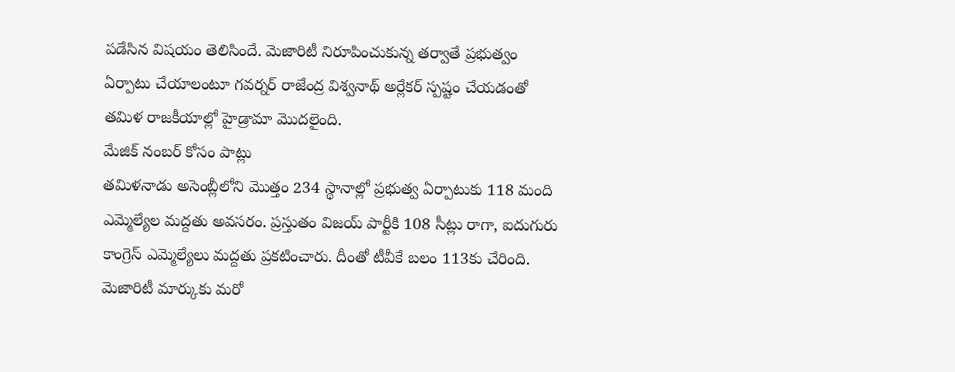పడేసిన విషయం తెలిసిందే. మెజారిటీ నిరూపించుకున్న తర్వాతే ప్రభుత్వం ఏర్పాటు చేయాలంటూ గవర్నర్ రాజేంద్ర విశ్వనాథ్ అర్లేకర్ స్పష్టం చేయడంతో తమిళ రాజకీయాల్లో హైడ్రామా మొదలైంది.
మేజిక్ నంబర్ కోసం పాట్లు
తమిళనాడు అసెంబ్లీలోని మొత్తం 234 స్థానాల్లో ప్రభుత్వ ఏర్పాటుకు 118 మంది ఎమ్మెల్యేల మద్దతు అవసరం. ప్రస్తుతం విజయ్ పార్టీకి 108 సీట్లు రాగా, ఐదుగురు కాంగ్రెస్ ఎమ్మెల్యేలు మద్దతు ప్రకటించారు. దీంతో టీవీకే బలం 113కు చేరింది. మెజారిటీ మార్కుకు మరో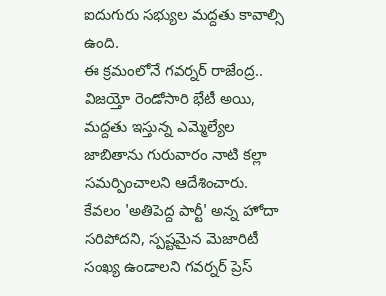ఐదుగురు సభ్యుల మద్దతు కావాల్సి ఉంది.
ఈ క్రమంలోనే గవర్నర్ రాజేంద్ర.. విజయ్తో రెండోసారి భేటీ అయి, మద్దతు ఇస్తున్న ఎమ్మెల్యేల జాబితాను గురువారం నాటి కల్లా సమర్పించాలని ఆదేశించారు. కేవలం 'అతిపెద్ద పార్టీ' అన్న హోదా సరిపోదని, స్పష్టమైన మెజారిటీ సంఖ్య ఉండాలని గవర్నర్ ప్రెస్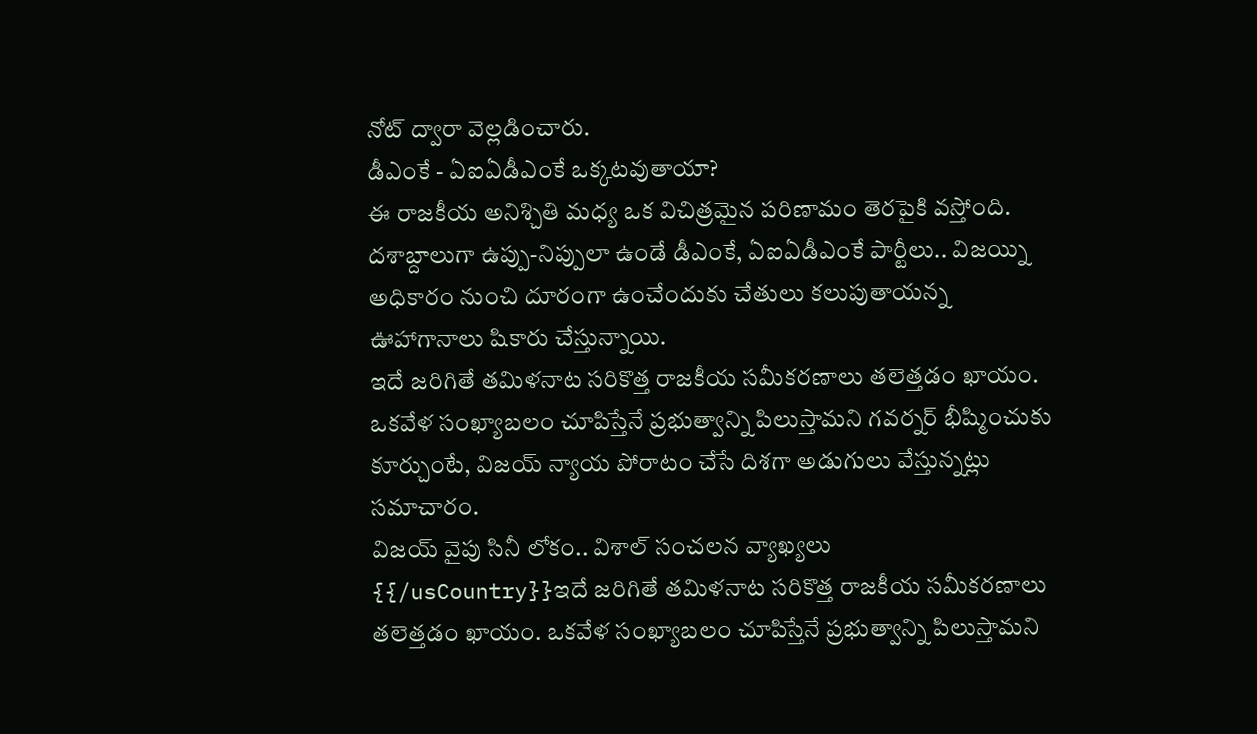నోట్ ద్వారా వెల్లడించారు.
డీఎంకే - ఏఐఏడీఎంకే ఒక్కటవుతాయా?
ఈ రాజకీయ అనిశ్చితి మధ్య ఒక విచిత్రమైన పరిణామం తెరపైకి వస్తోంది. దశాబ్దాలుగా ఉప్పు-నిప్పులా ఉండే డీఎంకే, ఏఐఏడీఎంకే పార్టీలు.. విజయ్ని అధికారం నుంచి దూరంగా ఉంచేందుకు చేతులు కలుపుతాయన్న ఊహాగానాలు షికారు చేస్తున్నాయి.
ఇదే జరిగితే తమిళనాట సరికొత్త రాజకీయ సమీకరణాలు తలెత్తడం ఖాయం. ఒకవేళ సంఖ్యాబలం చూపిస్తేనే ప్రభుత్వాన్ని పిలుస్తామని గవర్నర్ భీష్మించుకు కూర్చుంటే, విజయ్ న్యాయ పోరాటం చేసే దిశగా అడుగులు వేస్తున్నట్లు సమాచారం.
విజయ్ వైపు సినీ లోకం.. విశాల్ సంచలన వ్యాఖ్యలు
{{/usCountry}}ఇదే జరిగితే తమిళనాట సరికొత్త రాజకీయ సమీకరణాలు తలెత్తడం ఖాయం. ఒకవేళ సంఖ్యాబలం చూపిస్తేనే ప్రభుత్వాన్ని పిలుస్తామని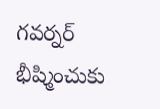గవర్నర్ భీష్మించుకు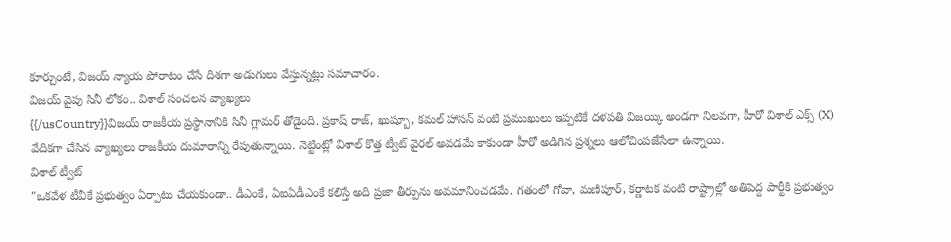కూర్చుంటే, విజయ్ న్యాయ పోరాటం చేసే దిశగా అడుగులు వేస్తున్నట్లు సమాచారం.
విజయ్ వైపు సినీ లోకం.. విశాల్ సంచలన వ్యాఖ్యలు
{{/usCountry}}విజయ్ రాజకీయ ప్రస్థానానికి సినీ గ్లామర్ తోడైంది. ప్రకాష్ రాజ్, ఖుష్బూ, కమల్ హాసన్ వంటి ప్రముఖులు ఇప్పటికే దళపతి విజయ్కి అండగా నిలవగా, హీరో విశాల్ ఎక్స్ (X) వేదికగా చేసిన వ్యాఖ్యలు రాజకీయ దుమారాన్ని రేపుతున్నాయి. నెట్టింట్లో విశాల్ కొత్త ట్వీట్ వైరల్ అవడమే కాకుండా హీరో అడిగిన ప్రశ్నలు ఆలోచింపజేసేలా ఉన్నాయి.
విశాల్ ట్వీట్
"ఒకవేళ టీవీకే ప్రభుత్వం ఏర్పాటు చేయకుండా.. డీఎంకే, ఏఐఏడీఎంకే కలిస్తే అది ప్రజా తీర్పును అవమానించడమే. గతంలో గోవా, మణిపూర్, కర్ణాటక వంటి రాష్ట్రాల్లో అతిపెద్ద పార్టీకి ప్రభుత్వం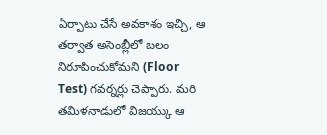ఏర్పాటు చేసే అవకాశం ఇచ్చి, ఆ తర్వాత అసెంబ్లీలో బలం నిరూపించుకోమని (Floor Test) గవర్నర్లు చెప్పారు. మరి తమిళనాడులో విజయ్కు ఆ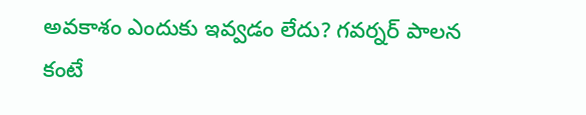అవకాశం ఎందుకు ఇవ్వడం లేదు? గవర్నర్ పాలన కంటే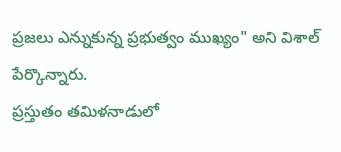ప్రజలు ఎన్నుకున్న ప్రభుత్వం ముఖ్యం" అని విశాల్ పేర్కొన్నారు.
ప్రస్తుతం తమిళనాడులో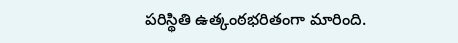పరిస్థితి ఉత్కంఠభరితంగా మారింది.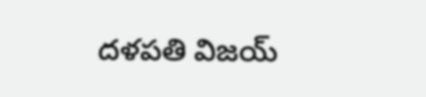దళపతి విజయ్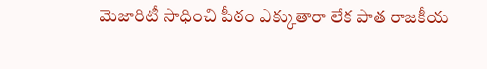మెజారిటీ సాధించి పీఠం ఎక్కుతారా లేక పాత రాజకీయ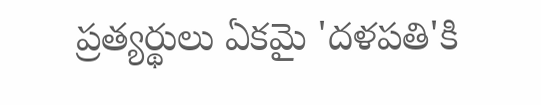ప్రత్యర్థులు ఏకమై 'దళపతి'కి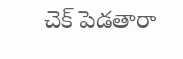చెక్ పెడతారా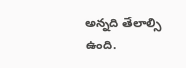అన్నది తేలాల్సి ఉంది.